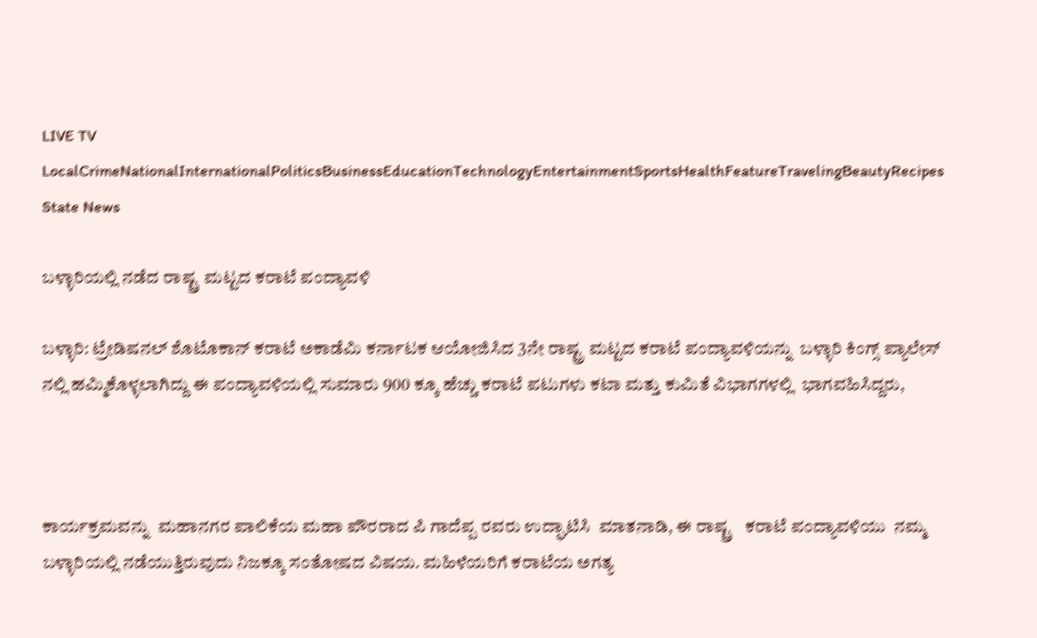LIVE TV LocalCrimeNationalInternationalPoliticsBusinessEducationTechnologyEntertainmentSportsHealthFeatureTravelingBeautyRecipes
State News

ಬಳ್ಳಾರಿಯಲ್ಲಿ ನಡೆದ ರಾಷ್ಟ್ರ ಮಟ್ಟದ ಕರಾಟೆ ಪಂದ್ಯಾವಳಿ

ಬಳ್ಳಾರಿ: ಟ್ರೇಡಿಷನಲ್ ಶೊಟೊಕಾನ್ ಕರಾಟೆ ಅಕಾಡೆಮಿ ಕರ್ನಾಟಕ ಆಯೋಜಿಸಿದ 3ನೇ ರಾಷ್ಟ್ರ ಮಟ್ಟದ ಕರಾಟೆ ಪಂದ್ಯಾವಳಿಯನ್ನು  ಬಳ್ಳಾರಿ ಕಿಂಗ್ಸ್ ಪ್ಯಾಲೇಸ್ ನಲ್ಲಿ ಹಮ್ಮಿಕೊಳ್ಳಲಾಗಿದ್ದು ಈ ಪಂದ್ಯಾವಳಿಯಲ್ಲಿ ಸುಮಾರು 900 ಕ್ಕೂ ಹೆಚ್ಚು ಕರಾಟೆ ಪಟುಗಳು ಕಟಾ ಮತ್ತು ಕುಮಿತೆ ವಿಭಾಗಗಳಲ್ಲಿ  ಭಾಗವಹಿಸಿದ್ದರು,



ಕಾರ್ಯಕ್ರಮವನ್ನು  ಮಹಾನಗರ ಪಾಲಿಕೆಯ ಮಹಾ ಪೌರರಾದ ಪಿ ಗಾದೆಪ್ಪ ರವರು ಉದ್ಘಾಟಿಸಿ  ಮಾತನಾಡಿ, ಈ ರಾಷ್ಟ್ರ   ಕರಾಟೆ ಪಂದ್ಯಾವಳಿಯು  ನಮ್ಮ  ಬಳ್ಳಾರಿಯಲ್ಲಿ ನಡೆಯುತ್ತಿರುವುದು ನಿಜಕ್ಕೂ ಸಂತೋಷದ ವಿಷಯ. ಮಹಿಳೆಯರಿಗೆ ಕರಾಟೆಯ ಅಗತ್ಯ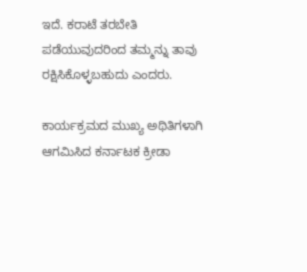ಇದೆ. ಕರಾಟೆ ತರಬೇತಿ ಪಡೆಯುವುದರಿಂದ ತಮ್ಮನ್ನು ತಾವು ರಕ್ಷಿಸಿಕೊಳ್ಳಬಹುದು ಎಂದರು.

ಕಾರ್ಯಕ್ರಮದ ಮುಖ್ಯ ಅಥಿತಿಗಳಾಗಿ ಆಗಮಿಸಿದ ಕರ್ನಾಟಕ ಕ್ರೀಡಾ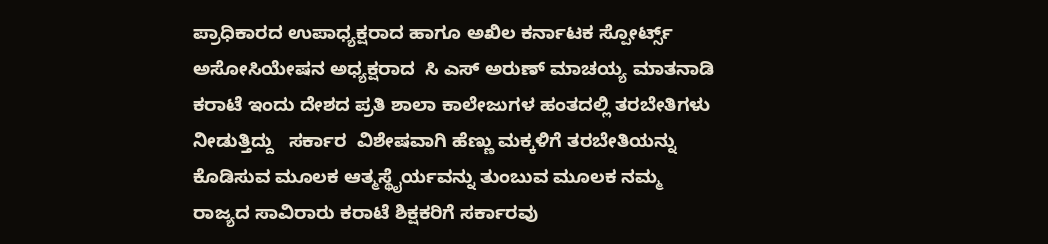ಪ್ರಾಧಿಕಾರದ ಉಪಾಧ್ಯಕ್ಷರಾದ ಹಾಗೂ ಅಖಿಲ ಕರ್ನಾಟಕ ಸ್ಪೋರ್ಟ್ಸ್ ಅಸೋಸಿಯೇಷನ ಅಧ್ಯಕ್ಷರಾದ  ಸಿ ಎಸ್ ಅರುಣ್ ಮಾಚಯ್ಯ ಮಾತನಾಡಿ ಕರಾಟೆ ಇಂದು ದೇಶದ ಪ್ರತಿ ಶಾಲಾ ಕಾಲೇಜುಗಳ ಹಂತದಲ್ಲಿ ತರಬೇತಿಗಳು ನೀಡುತ್ತಿದ್ದು   ಸರ್ಕಾರ  ವಿಶೇಷವಾಗಿ ಹೆಣ್ಣು ಮಕ್ಕಳಿಗೆ ತರಬೇತಿಯನ್ನು ಕೊಡಿಸುವ ಮೂಲಕ ಆತ್ಮಸ್ಥೈರ್ಯವನ್ನು ತುಂಬುವ ಮೂಲಕ ನಮ್ಮ ರಾಜ್ಯದ ಸಾವಿರಾರು ಕರಾಟೆ ಶಿಕ್ಷಕರಿಗೆ ಸರ್ಕಾರವು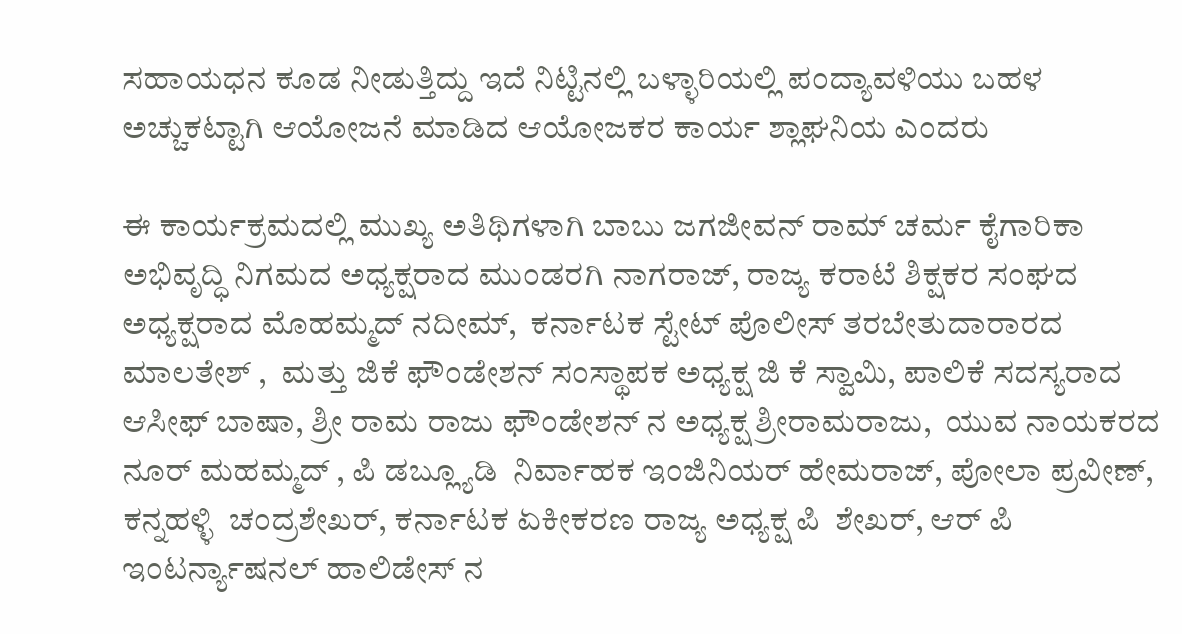ಸಹಾಯಧನ ಕೂಡ ನೀಡುತ್ತಿದ್ದು ಇದೆ ನಿಟ್ಟಿನಲ್ಲಿ ಬಳ್ಳಾರಿಯಲ್ಲಿ ಪಂದ್ಯಾವಳಿಯು‌ ಬಹಳ ಅಚ್ಚುಕಟ್ಟಾಗಿ ಆಯೋಜನೆ ಮಾಡಿದ ಆಯೋಜಕರ ಕಾರ್ಯ ಶ್ಲಾಘನಿಯ‌ ಎಂದರು

ಈ ಕಾರ್ಯಕ್ರಮದಲ್ಲಿ ಮುಖ್ಯ ಅತಿಥಿಗಳಾಗಿ ಬಾಬು ಜಗಜೀವನ್ ರಾಮ್ ಚರ್ಮ ಕೈಗಾರಿಕಾ ಅಭಿವೃದ್ಧಿ ನಿಗಮದ ಅಧ್ಯಕ್ಷರಾದ ಮುಂಡರಗಿ ನಾಗರಾಜ್, ರಾಜ್ಯ ಕರಾಟೆ ಶಿಕ್ಷಕರ ಸಂಘದ ಅಧ್ಯಕ್ಷರಾದ ಮೊಹಮ್ಮದ್ ನದೀಮ್,  ಕರ್ನಾಟಕ ಸ್ಟೇಟ್ ಪೊಲೀಸ್ ತರಬೇತುದಾರಾರದ ಮಾಲತೇಶ್ ,  ಮತ್ತು ಜಿಕೆ ಫೌಂಡೇಶನ್ ಸಂಸ್ಥಾಪಕ ಅಧ್ಯಕ್ಷ ಜಿ ಕೆ ಸ್ವಾಮಿ, ಪಾಲಿಕೆ ಸದಸ್ಯರಾದ ಆಸೀಫ್ ಬಾಷಾ, ಶ್ರೀ ರಾಮ ರಾಜು ಫೌಂಡೇಶನ್ ನ ಅಧ್ಯಕ್ಷ ಶ್ರೀರಾಮರಾಜು,  ಯುವ ನಾಯಕರದ ನೂರ್ ಮಹಮ್ಮದ್ , ಪಿ ಡಬ್ಲ್ಯೂಡಿ  ನಿರ್ವಾಹಕ ಇಂಜಿನಿಯರ್ ಹೇಮರಾಜ್, ಪೋಲಾ ಪ್ರವೀಣ್,  ಕನ್ನಹಳ್ಳಿ  ಚಂದ್ರಶೇಖರ್, ಕರ್ನಾಟಕ ಏಕೀಕರಣ ರಾಜ್ಯ ಅಧ್ಯಕ್ಷ ಪಿ  ಶೇಖರ್, ಆರ್ ಪಿ ಇಂಟರ್ನ್ಯಾಷನಲ್ ಹಾಲಿಡೇಸ್ ನ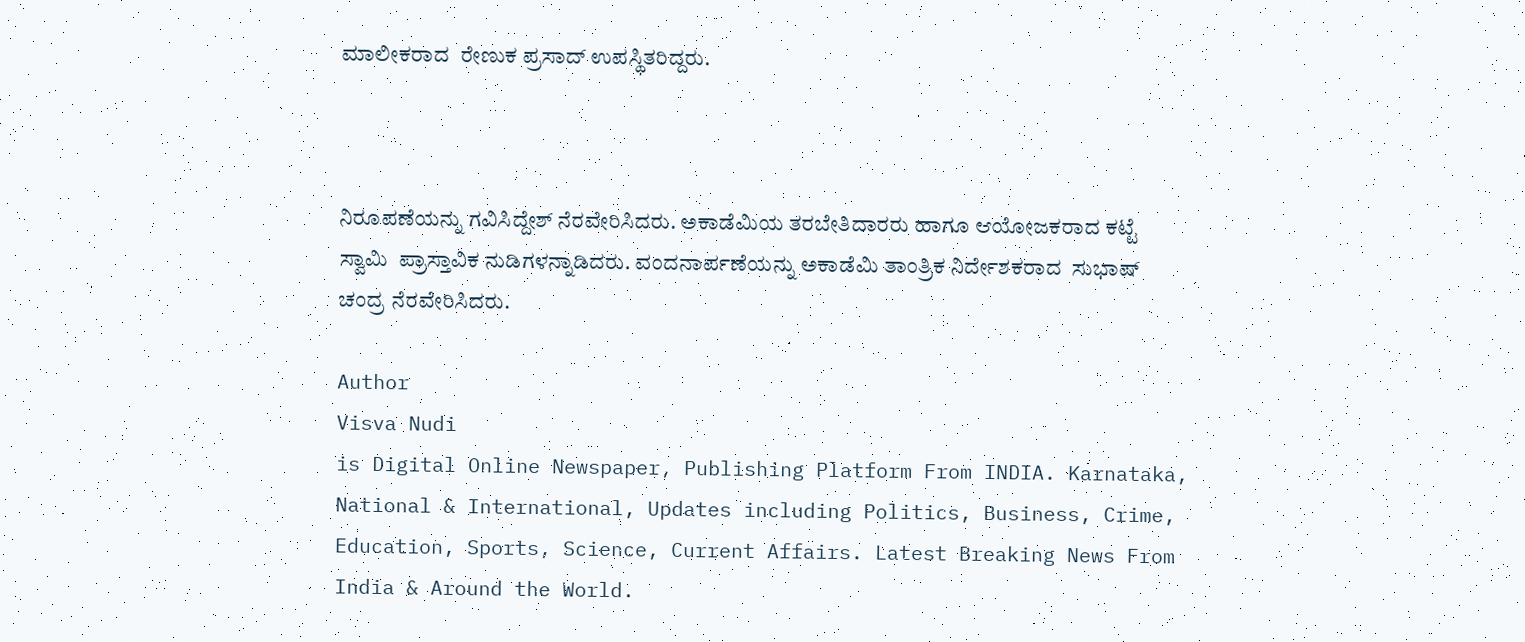ಮಾಲೀಕರಾದ  ರೇಣುಕ ಪ್ರಸಾದ್ ಉಪಸ್ಥಿತರಿದ್ದರು.



ನಿರೂಪಣೆಯನ್ನು ಗವಿಸಿದ್ದೇಶ್ ನೆರವೇರಿಸಿದರು. ಅಕಾಡೆಮಿಯ ತರಬೇತಿದಾರರು ಹಾಗೂ ಆಯೋಜಕರಾದ ಕಟ್ಟೆ ಸ್ವಾಮಿ  ಪ್ರಾಸ್ತಾವಿಕ ನುಡಿಗಳನ್ನಾಡಿದರು. ವಂದನಾರ್ಪಣೆಯನ್ನು ಅಕಾಡೆಮಿ ತಾಂತ್ರಿಕ ನಿರ್ದೇಶಕರಾದ  ಸುಭಾಷ್ ಚಂದ್ರ ನೆರವೇರಿಸಿದರು.

Author
Visva Nudi
is Digital Online Newspaper, Publishing Platform From INDIA. Karnataka, National & International, Updates including Politics, Business, Crime, Education, Sports, Science, Current Affairs. Latest Breaking News From India & Around the World.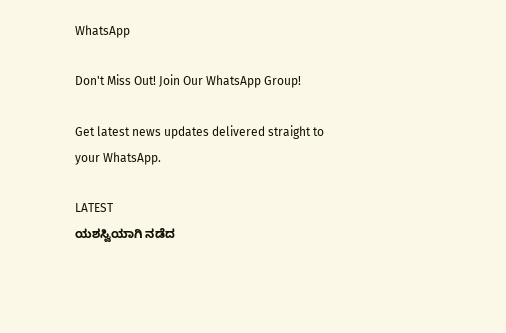WhatsApp

Don't Miss Out! Join Our WhatsApp Group!

Get latest news updates delivered straight to your WhatsApp.

LATEST
ಯಶಸ್ವಿಯಾಗಿ ನಡೆದ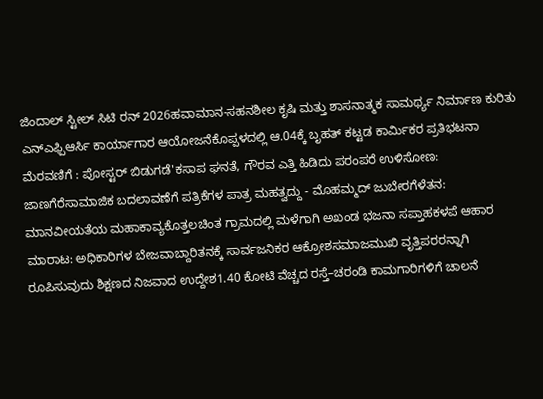ಜಿಂದಾಲ್ ಸ್ಟೀಲ್ ಸಿಟಿ ರನ್ 2026ಹವಾಮಾನ-ಸಹನಶೀಲ ಕೃಷಿ ಮತ್ತು ಶಾಸನಾತ್ಮಕ ಸಾಮರ್ಥ್ಯ ನಿರ್ಮಾಣ ಕುರಿತು ಎನ್ಎಫ್ಪಿಆರ್ಸಿ ಕಾರ್ಯಾಗಾರ ಆಯೋಜನೆಕೊಪ್ಪಳದಲ್ಲಿ ಆ.04ಕ್ಕೆ ಬೃಹತ್ ಕಟ್ಟಡ ಕಾರ್ಮಿಕರ ಪ್ರತಿಭಟನಾ ಮೆರವಣಿಗೆ : ಪೋಸ್ಟರ್ ಬಿಡುಗಡೆ'ಕಸಾಪ ಘನತೆ, ಗೌರವ ಎತ್ತಿ ಹಿಡಿದು ಪರಂಪರೆ ಉಳಿಸೋಣ: ಜಾಣಗೆರೆಸಾಮಾಜಿಕ ಬದಲಾವಣೆಗೆ ಪತ್ರಿಕೆಗಳ ಪಾತ್ರ ಮಹತ್ವದ್ದು - ಮೊಹಮ್ಮದ್ ಜುಬೇರಗೆಳೆತನ: ಮಾನವೀಯತೆಯ ಮಹಾಕಾವ್ಯಕೊತ್ತಲಚಿಂತ ಗ್ರಾಮದಲ್ಲಿ ಮಳೆಗಾಗಿ ಅಖಂಡ ಭಜನಾ ಸಪ್ತಾಹಕಳಪೆ ಆಹಾರ ಮಾರಾಟ: ಅಧಿಕಾರಿಗಳ ಬೇಜವಾಬ್ದಾರಿತನಕ್ಕೆ ಸಾರ್ವಜನಿಕರ ಆಕ್ರೋಶಸಮಾಜಮುಖಿ ವೃತ್ತಿಪರರನ್ನಾಗಿ ರೂಪಿಸುವುದು ಶಿಕ್ಷಣದ ನಿಜವಾದ ಉದ್ದೇಶ1.40 ಕೋಟಿ ವೆಚ್ಚದ ರಸ್ತೆ–ಚರಂಡಿ ಕಾಮಗಾರಿಗಳಿಗೆ ಚಾಲನೆ